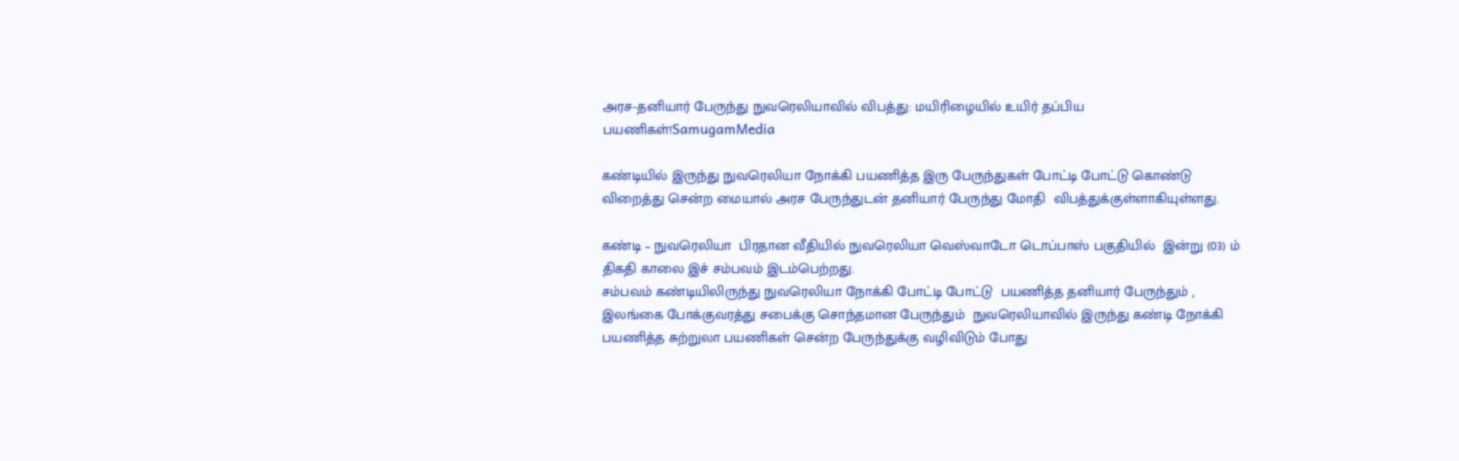அரச-தனியார் பேருந்து நுவரெலியாவில் விபத்து: மயிரிழையில் உயிர் தப்பிய பயணிகள்!SamugamMedia

கண்டியில் இருந்து நுவரெலியா நோக்கி பயணித்த இரு பேருந்துகள் போட்டி போட்டு கொண்டு விறைத்து சென்ற மையால் அரச பேருந்துடன் தனியார் பேருந்து மோதி  விபத்துக்குள்ளாகியுள்ளது.

கண்டி – நுவரெலியா  பிரதான வீதியில் நுவரெலியா வெஸ்வாடோ டொப்பாஸ் பகுதியில்  இன்று (03) ம் திகதி காலை இச் சம்பவம் இடம்பெற்றது.
சம்பவம் கண்டியிலிருந்து நுவரெலியா நோக்கி போட்டி போட்டு  பயணித்த தனியார் பேருந்தும் , இலங்கை போக்குவரத்து சபைக்கு சொந்தமான பேருந்தும்  நுவரெலியாவில் இருந்து கண்டி நோக்கி பயணித்த சுற்றுலா பயணிகள் சென்ற பேருந்துக்கு வழிவிடும் போது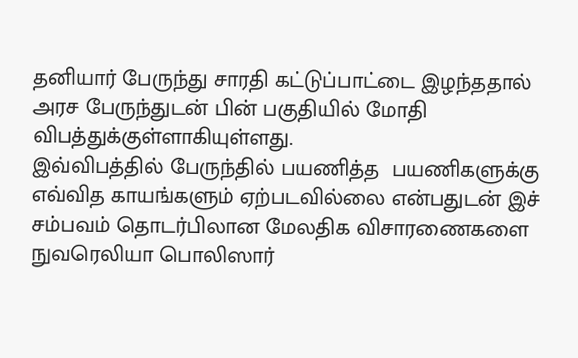தனியார் பேருந்து சாரதி கட்டுப்பாட்டை இழந்ததால் அரச பேருந்துடன் பின் பகுதியில் மோதி விபத்துக்குள்ளாகியுள்ளது.
இவ்விபத்தில் பேருந்தில் பயணித்த  பயணிகளுக்கு எவ்வித காயங்களும் ஏற்படவில்லை என்பதுடன் இச் சம்பவம் தொடர்பிலான மேலதிக விசாரணைகளை நுவரெலியா பொலிஸார்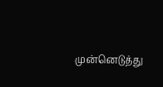முன்னெடுத்து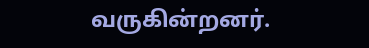வருகின்றனர்.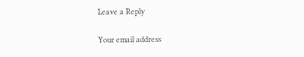Leave a Reply

Your email address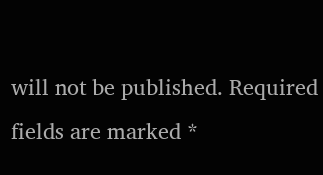will not be published. Required fields are marked *